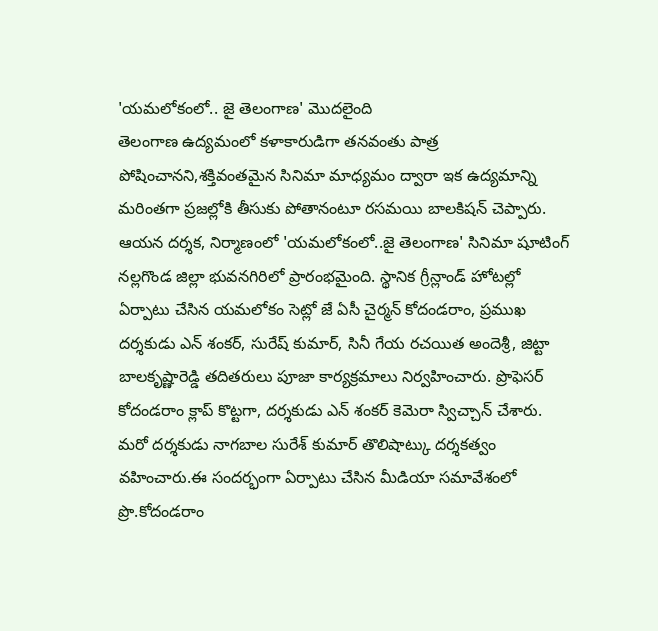'యమలోకంలో.. జై తెలంగాణ' మొదలైంది
తెలంగాణ ఉద్యమంలో కళాకారుడిగా తనవంతు పాత్ర పోషించానని,శక్తివంతమైన సినిమా మాధ్యమం ద్వారా ఇక ఉద్యమాన్ని మరింతగా ప్రజల్లోకి తీసుకు పోతానంటూ రసమయి బాలకిషన్ చెప్పారు. ఆయన దర్శక, నిర్మాణంలో 'యమలోకంలో..జై తెలంగాణ' సినిమా షూటింగ్ నల్లగొండ జిల్లా భువనగిరిలో ప్రారంభమైంది. స్థానిక గ్రీన్లాండ్ హోటల్లో ఏర్పాటు చేసిన యమలోకం సెట్లో జే ఏసీ చైర్మన్ కోదండరాం, ప్రముఖ దర్శకుడు ఎన్ శంకర్, సురేష్ కుమార్, సినీ గేయ రచయిత అందెశ్రీ, జిట్టా బాలకృష్ణారెడ్డి తదితరులు పూజా కార్యక్రమాలు నిర్వహించారు. ప్రొఫెసర్ కోదండరాం క్లాప్ కొట్టగా, దర్శకుడు ఎన్ శంకర్ కెమెరా స్విచ్చాన్ చేశారు. మరో దర్శకుడు నాగబాల సురేశ్ కుమార్ తొలిషాట్కు దర్శకత్వం వహించారు.ఈ సందర్భంగా ఏర్పాటు చేసిన మీడియా సమావేశంలో ప్రొ.కోదండరాం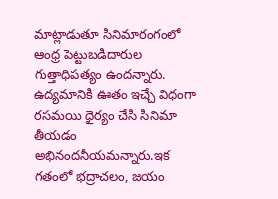మాట్లాడుతూ సినిమారంగంలో ఆంధ్ర పెట్టుబడిదారుల గుత్తాధిపత్యం ఉందన్నారు. ఉద్యమానికి ఊతం ఇచ్చే విధంగా రసమయి ధైర్యం చేసి సినిమా తీయడం అభినందనీయమన్నారు.ఇక గతంలో భద్రాచలం, జయం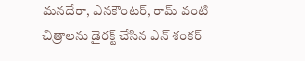మనదేరా, ఎనకౌంటర్, రామ్ వంటి చిత్రాలను డైరక్ట్ చేసిన ఎన్ శంకర్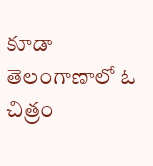కూడా తెలంగాణాలో ఓ చిత్రం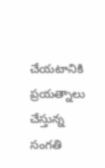చేయటానికి ప్రయత్నాలు చేస్తున్న సంగతి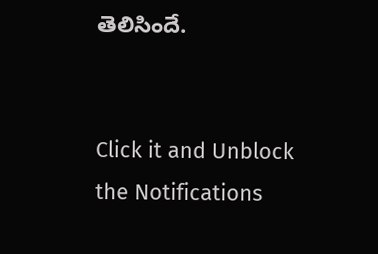తెలిసిందే.


Click it and Unblock the Notifications